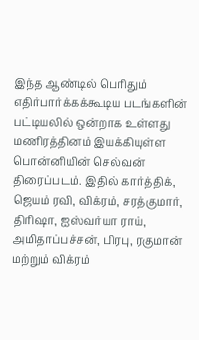இந்த ஆண்டில் பெரிதும் எதிர்பார்க்கக்கூடிய படங்களின் பட்டியலில் ஒன்றாக உள்ளது மணிரத்தினம் இயக்கியுள்ள பொன்னியின் செல்வன் திரைப்படம். இதில் கார்த்திக், ஜெயம் ரவி, விக்ரம், சரத்குமார், திரிஷா, ஐஸ்வர்யா ராய், அமிதாப்பச்சன், பிரபு, ரகுமான் மற்றும் விக்ரம்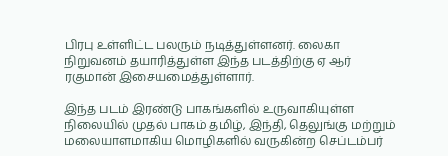பிரபு உள்ளிட்ட பலரும் நடித்துள்ளனர். லைகா நிறுவனம் தயாரித்துள்ள இந்த படத்திற்கு ஏ ஆர் ரகுமான் இசையமைத்துள்ளார்.

இந்த படம் இரண்டு பாகங்களில் உருவாகியுள்ள நிலையில் முதல் பாகம் தமிழ், இந்தி, தெலுங்கு மற்றும் மலையாளமாகிய மொழிகளில் வருகின்ற செப்டம்பர்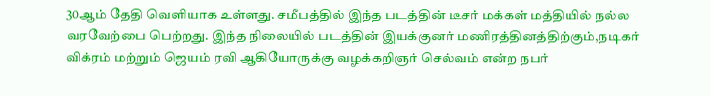30ஆம் தேதி வெளியாக உள்ளது. சமீபத்தில் இந்த படத்தின் டீசர் மக்கள் மத்தியில் நல்ல வரவேற்பை பெற்றது. இந்த நிலையில் படத்தின் இயக்குனர் மணிரத்தினத்திற்கும்,நடிகர் விக்ரம் மற்றும் ஜெயம் ரவி ஆகியோருக்கு வழக்கறிஞர் செல்வம் என்ற நபர்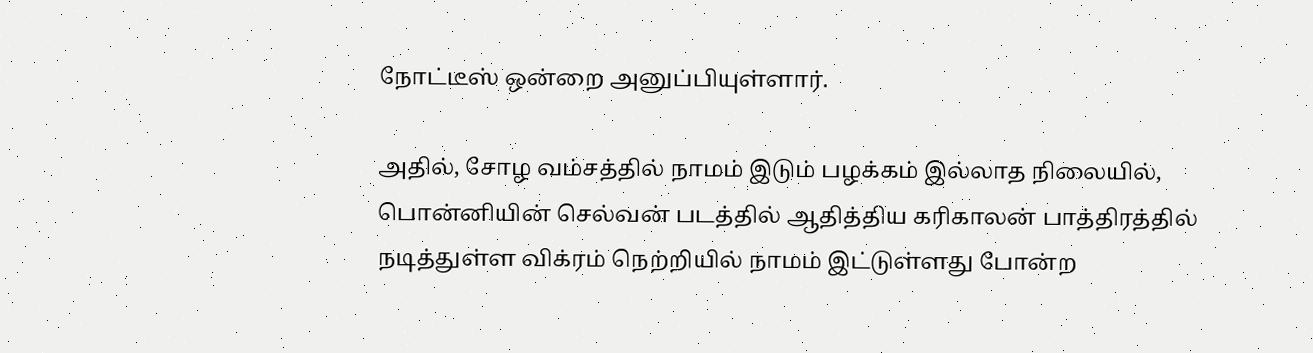நோட்டீஸ் ஒன்றை அனுப்பியுள்ளார்.

அதில், சோழ வம்சத்தில் நாமம் இடும் பழக்கம் இல்லாத நிலையில், பொன்னியின் செல்வன் படத்தில் ஆதித்திய கரிகாலன் பாத்திரத்தில் நடித்துள்ள விக்ரம் நெற்றியில் நாமம் இட்டுள்ளது போன்ற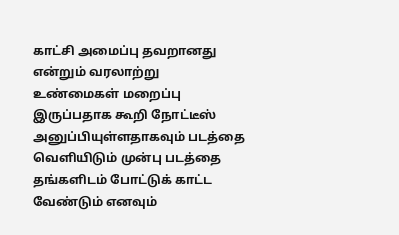காட்சி அமைப்பு தவறானது என்றும் வரலாற்று உண்மைகள் மறைப்பு இருப்பதாக கூறி நோட்டீஸ் அனுப்பியுள்ளதாகவும் படத்தை வெளியிடும் முன்பு படத்தை தங்களிடம் போட்டுக் காட்ட வேண்டும் எனவும்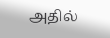அதில்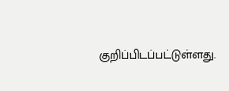குறிப்பிடப்பட்டுள்ளது.